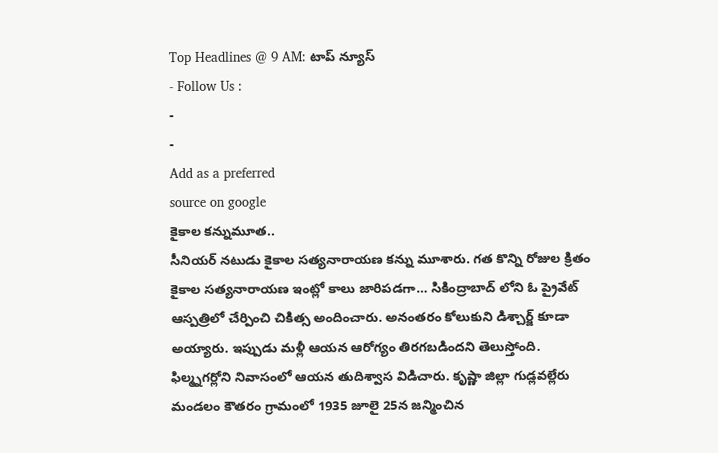Top Headlines @ 9 AM: టాప్ న్యూస్
- Follow Us :
-
-
Add as a preferred
source on google
కైకాల కన్నుమూత..
సీనియర్ నటుడు కైకాల సత్యనారాయణ కన్ను మూశారు. గత కొన్ని రోజుల క్రితం కైకాల సత్యనారాయణ ఇంట్లో కాలు జారిపడగా… సికింద్రాబాద్ లోని ఓ ప్రైవేట్ ఆస్పత్రిలో చేర్పించి చికిత్స అందించారు. అనంతరం కోలుకుని డిశ్చార్జ్ కూడా అయ్యారు. ఇప్పుడు మళ్లీ ఆయన ఆరోగ్యం తిరగబడిందని తెలుస్తోంది. ఫిల్మ్నగర్లోని నివాసంలో ఆయన తుదిశ్వాస విడిచారు. కృష్ణా జిల్లా గుడ్లవల్లేరు మండలం కౌతరం గ్రామంలో 1935 జూలై 25న జన్మించిన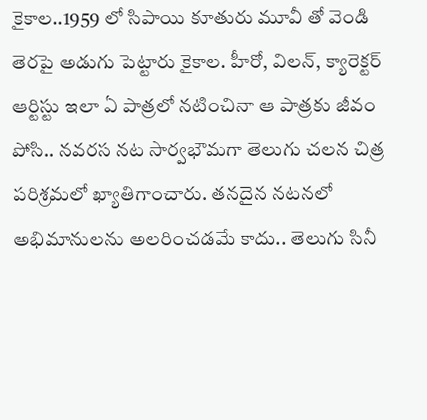కైకాల..1959 లో సిపాయి కూతురు మూవీ తో వెండి తెరపై అడుగు పెట్టారు కైకాల. హీరో, విలన్, క్యారెక్టర్ ఆర్టిస్టు ఇలా ఏ పాత్రలో నటించినా ఆ పాత్రకు జీవం పోసి.. నవరస నట సార్వభౌమగా తెలుగు చలన చిత్ర పరిశ్రమలో ఖ్యాతిగాంచారు. తనదైన నటనలో అభిమానులను అలరించడమే కాదు.. తెలుగు సినీ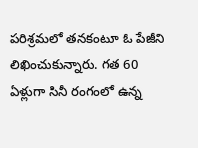పరిశ్రమలో తనకంటూ ఓ పేజీని లిఖించుకున్నారు. గత 60 ఏళ్లుగా సినీ రంగంలో ఉన్న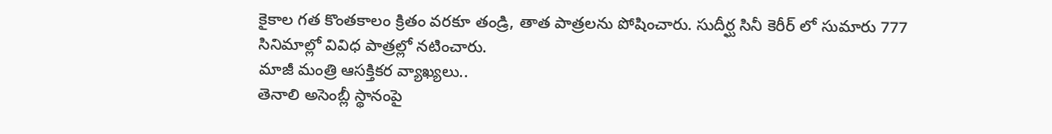కైకాల గత కొంతకాలం క్రితం వరకూ తండ్రి, తాత పాత్రలను పోషించారు. సుదీర్ఘ సినీ కెరీర్ లో సుమారు 777 సినిమాల్లో వివిధ పాత్రల్లో నటించారు.
మాజీ మంత్రి ఆసక్తికర వ్యాఖ్యలు..
తెనాలి అసెంబ్లీ స్థానంపై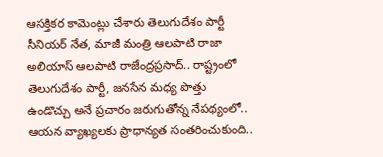ఆసక్తికర కామెంట్లు చేశారు తెలుగుదేశం పార్టీ సీనియర్ నేత, మాజీ మంత్రి ఆలపాటి రాజా అలియాస్ ఆలపాటి రాజేంద్రప్రసాద్.. రాష్ట్రంలో తెలుగుదేశం పార్టీ, జనసేన మధ్య పొత్తు ఉండొచ్చు అనే ప్రచారం జరుగుతోన్న నేపథ్యంలో.. ఆయన వ్యాఖ్యలకు ప్రాధాన్యత సంతరించుకుంది..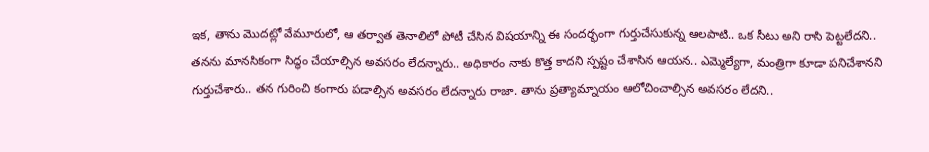ఇక, తాను మొదట్లో వేమూరులో, ఆ తర్వాత తెనాలిలో పోటీ చేసిన విషయాన్ని ఈ సందర్భంగా గుర్తుచేసుకున్న ఆలపాటి.. ఒక సీటు అని రాసి పెట్టలేదని.. తనను మానసికంగా సిద్ధం చేయాల్సిన అవసరం లేదన్నారు.. అధికారం నాకు కొత్త కాదని స్పష్టం చేశాసిన ఆయన.. ఎమ్మెల్యేగా, మంత్రిగా కూడా పనిచేశానని గుర్తుచేశారు.. తన గురించి కంగారు పడాల్సిన అవసరం లేదన్నారు రాజా. తాను ప్రత్యామ్నాయం ఆలోచించాల్సిన అవసరం లేదని..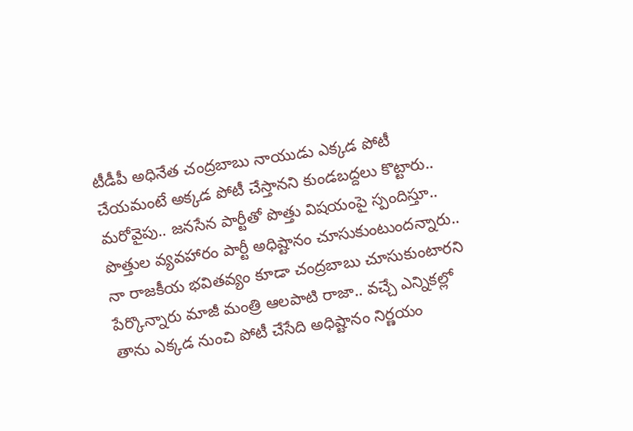టీడీపీ అధినేత చంద్రబాబు నాయుడు ఎక్కడ పోటీ చేయమంటే అక్కడ పోటీ చేస్తానని కుండబద్దలు కొట్టారు.. మరోవైపు.. జనసేన పార్టీతో పొత్తు విషయంపై స్పందిస్తూ.. పొత్తుల వ్యవహారం పార్టీ అధిష్టానం చూసుకుంటుందన్నారు.. నా రాజకీయ భవితవ్యం కూడా చంద్రబాబు చూసుకుంటారని పేర్కొన్నారు మాజీ మంత్రి ఆలపాటి రాజా.. వచ్చే ఎన్నికల్లో తాను ఎక్కడ నుంచి పోటీ చేసేది అధిష్టానం నిర్ణయం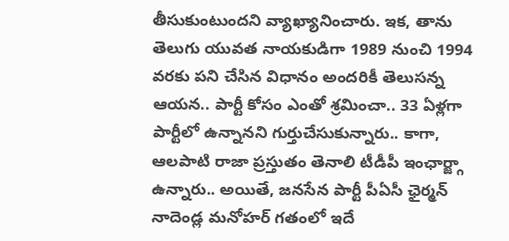తీసుకుంటుందని వ్యాఖ్యానించారు. ఇక, తాను తెలుగు యువత నాయకుడిగా 1989 నుంచి 1994 వరకు పని చేసిన విధానం అందరికీ తెలుసన్న ఆయన.. పార్టీ కోసం ఎంతో శ్రమించా.. 33 ఏళ్లగా పార్టీలో ఉన్నానని గుర్తుచేసుకున్నారు.. కాగా, ఆలపాటి రాజా ప్రస్తుతం తెనాలి టీడీపీ ఇంఛార్జ్గా ఉన్నారు.. అయితే, జనసేన పార్టీ పీఏసీ ఛైర్మన్ నాదెండ్ల మనోహర్ గతంలో ఇదే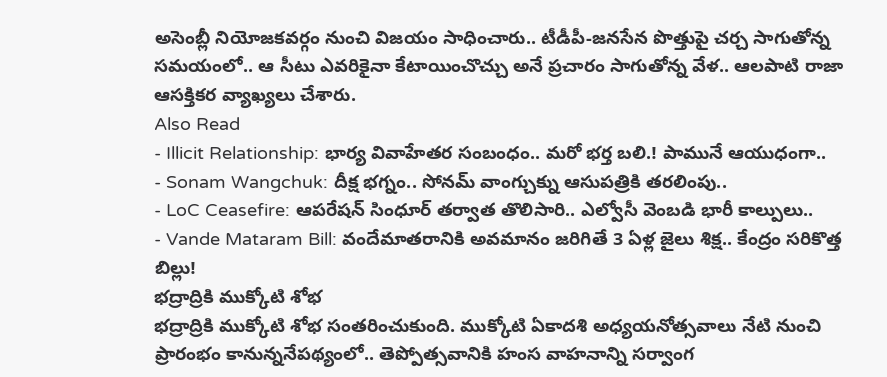అసెంబ్లీ నియోజకవర్గం నుంచి విజయం సాధించారు.. టీడీపీ-జనసేన పొత్తుపై చర్చ సాగుతోన్న సమయంలో.. ఆ సీటు ఎవరికైనా కేటాయించొచ్చు అనే ప్రచారం సాగుతోన్న వేళ.. ఆలపాటి రాజా ఆసక్తికర వ్యాఖ్యలు చేశారు.
Also Read
- Illicit Relationship: భార్య వివాహేతర సంబంధం.. మరో భర్త బలి.! పామునే ఆయుధంగా..
- Sonam Wangchuk: దీక్ష భగ్నం.. సోనమ్ వాంగ్చుక్ను ఆసుపత్రికి తరలింపు..
- LoC Ceasefire: ఆపరేషన్ సింధూర్ తర్వాత తొలిసారి.. ఎల్వోసీ వెంబడి భారీ కాల్పులు..
- Vande Mataram Bill: వందేమాతరానికి అవమానం జరిగితే 3 ఏళ్ల జైలు శిక్ష.. కేంద్రం సరికొత్త బిల్లు!
భద్రాద్రికి ముక్కోటి శోభ
భద్రాద్రికి ముక్కోటి శోభ సంతరించుకుంది. ముక్కోటి ఏకాదశి అధ్యయనోత్సవాలు నేటి నుంచి ప్రారంభం కానున్ననేపథ్యంలో.. తెప్పోత్సవానికి హంస వాహనాన్ని సర్వాంగ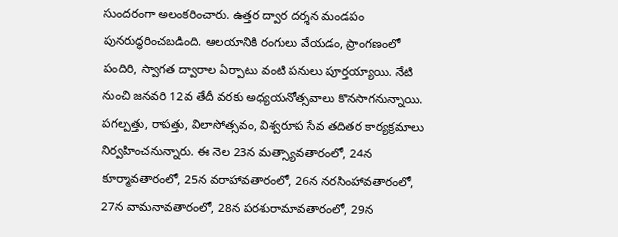సుందరంగా అలంకరించారు. ఉత్తర ద్వార దర్శన మండపం పునరుద్ధరించబడింది. ఆలయానికి రంగులు వేయడం, ప్రాంగణంలో పందిరి, స్వాగత ద్వారాల ఏర్పాటు వంటి పనులు పూర్తయ్యాయి. నేటి నుంచి జనవరి 12వ తేదీ వరకు అధ్యయనోత్సవాలు కొనసాగనున్నాయి. పగల్పత్తు, రాపత్తు, విలాసోత్సవం, విశ్వరూప సేవ తదితర కార్యక్రమాలు నిర్వహించనున్నారు. ఈ నెల 23న మత్స్యావతారంలో, 24న కూర్మావతారంలో, 25న వరాహావతారంలో, 26న నరసింహావతారంలో, 27న వామనావతారంలో, 28న పరశురామావతారంలో, 29న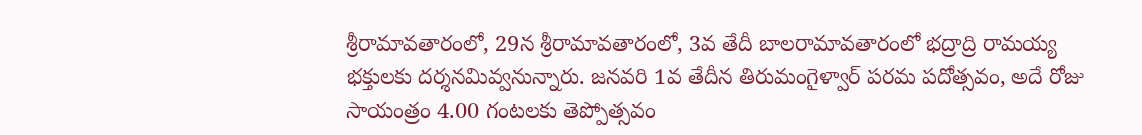శ్రీరామావతారంలో, 29న శ్రీరామావతారంలో, 3వ తేదీ బాలరామావతారంలో భద్రాద్రి రామయ్య భక్తులకు దర్శనమివ్వనున్నారు. జనవరి 1వ తేదీన తిరుమంగైళ్వార్ పరమ పదోత్సవం, అదే రోజు సాయంత్రం 4.00 గంటలకు తెప్పోత్సవం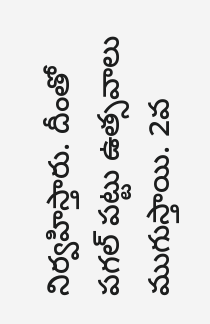నిర్వహిస్తారు. దీంతో పగల్ పట్టు ఉత్సవాలు ముగుస్తాయి. 2వ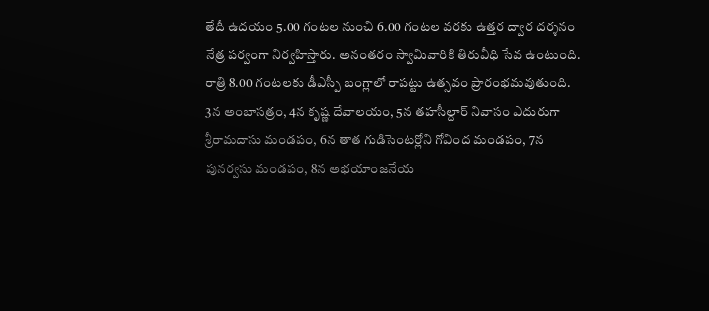తేదీ ఉదయం 5.00 గంటల నుంచి 6.00 గంటల వరకు ఉత్తర ద్వార దర్శనం నేత్ర పర్వంగా నిర్వహిస్తారు. అనంతరం స్వామివారికి తిరువీధి సేవ ఉంటుంది. రాత్రి 8.00 గంటలకు డీఎస్పీ బంగ్లాలో రాపట్టు ఉత్సవం ప్రారంభమవుతుంది. 3న అంబాసత్రం, 4న కృష్ణ దేవాలయం, 5న తహసీల్దార్ నివాసం ఎదురుగా శ్రీరామదాసు మండపం, 6న తాత గుడిసెంటర్లోని గోవింద మండపం, 7న పునర్వసు మండపం, 8న అభయాంజనేయ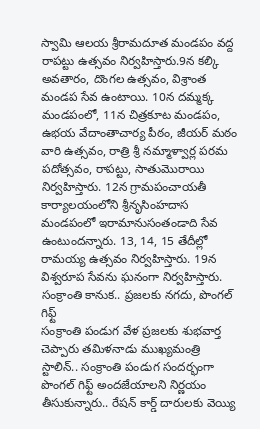స్వామి ఆలయ శ్రీరామదూత మండపం వద్ద రాపట్టు ఉత్సవం నిర్వహిస్తారు.9న కల్కి అవతారం, దొంగల ఉత్సవం, విశ్రాంత మండప సేవ ఉంటాయి. 10న దమ్మక్క మండపంలో, 11న చిత్రకూట మండపం, ఉభయ వేదాంతాచార్య పీఠం, జీయర్ మఠం వారి ఉత్సవం, రాత్రి శ్రీ నమ్మాళ్వార్ల పరమ పదోత్సవం, రాపట్టు, సాతుమొరాయి నిర్వహిస్తారు. 12న గ్రామపంచాయతీ కార్యాలయంలోని శ్రీనృసింహదాస మండపంలో ఇరామానుసంతండాది సేవ ఉంటుందన్నారు. 13, 14, 15 తేదీల్లో రామయ్య ఉత్సవం నిర్వహిస్తారు. 19న విశ్వరూప సేవను ఘనంగా నిర్వహిస్తారు.
సంక్రాంతి కానుక.. ప్రజలకు నగదు, పొంగల్ గిఫ్ట్
సంక్రాంతి పండుగ వేళ ప్రజలకు శుభవార్త చెప్పారు తమిళనాడు ముఖ్యమంత్రి స్టాలిన్.. సంక్రాంతి పండుగ సందర్భంగా పొంగల్ గిఫ్ట్ అందజేయాలని నిర్ణయం తీసుకున్నారు.. రేషన్ కార్డ్ దారులకు వెయ్యి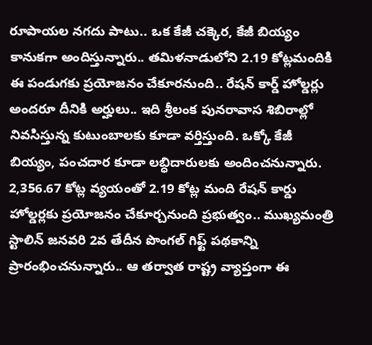రూపాయల నగదు పాటు.. ఒక కేజీ చక్కెర, కేజీ బియ్యం కానుకగా అందిస్తున్నారు.. తమిళనాడులోని 2.19 కోట్లమందికి ఈ పండుగకు ప్రయోజనం చేకూరనుంది.. రేషన్ కార్డ్ హోల్డర్లు అందరూ దీనికి అర్హులు.. ఇది శ్రీలంక పునరావాస శిబిరాల్లో నివసిస్తున్న కుటుంబాలకు కూడా వర్తిస్తుంది. ఒక్కో కేజీ బియ్యం, పంచదార కూడా లబ్ధిదారులకు అందించనున్నారు. 2,356.67 కోట్ల వ్యయంతో 2.19 కోట్ల మంది రేషన్ కార్డు హోల్డర్లకు ప్రయోజనం చేకూర్చనుంది ప్రభుత్వం.. ముఖ్యమంత్రి స్టాలిన్ జనవరి 2వ తేదీన పొంగల్ గిఫ్ట్ పథకాన్ని ప్రారంభించనున్నారు.. ఆ తర్వాత రాష్ట్ర వ్యాప్తంగా ఈ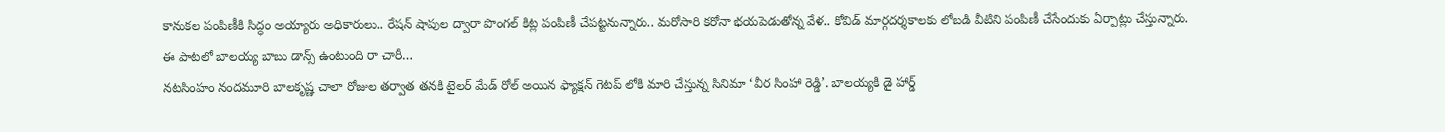కానుకల పంపిణీకి సిద్ధం అయ్యారు అధికారులు.. రేషన్ షాపుల ద్వారా పొంగల్ కిట్ల పంపిణీ చేపట్టనున్నారు.. మరోసారి కరోనా భయపెడుతోన్న వేళ.. కోవిడ్ మార్గదర్శకాలకు లోబడి వీటిని పంపిణీ చేసేందుకు ఏర్పాట్లు చేస్తున్నారు.
ఈ పాటలో బాలయ్య బాబు డాన్స్ ఉంటుంది రా చారీ…
నటసింహం నందమూరి బాలకృష్ణ చాలా రోజుల తర్వాత తనకి టైలర్ మేడ్ రోల్ అయిన ఫ్యాక్షన్ గెటప్ లోకి మారి చేస్తున్న సినిమా ‘వీర సింహా రెడ్డి’. బాలయ్యకి డై హార్డ్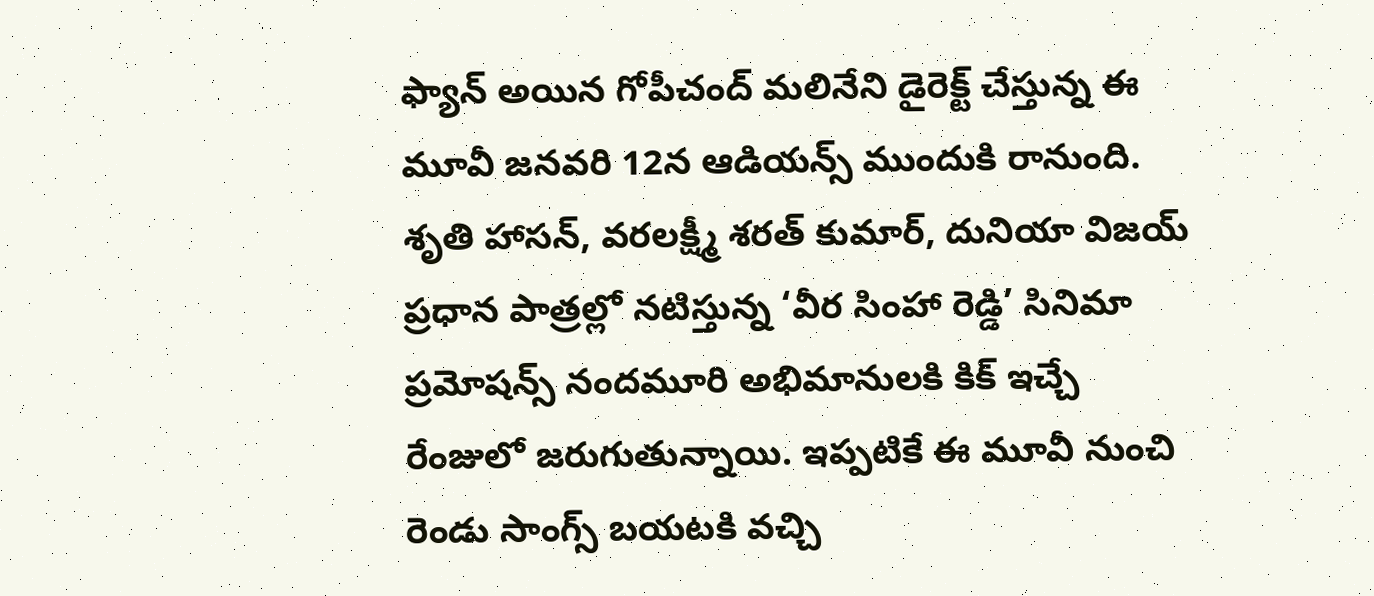ఫ్యాన్ అయిన గోపీచంద్ మలినేని డైరెక్ట్ చేస్తున్న ఈ మూవీ జనవరి 12న ఆడియన్స్ ముందుకి రానుంది. శృతి హాసన్, వరలక్ష్మీ శరత్ కుమార్, దునియా విజయ్ ప్రధాన పాత్రల్లో నటిస్తున్న ‘వీర సింహా రెడ్డి’ సినిమా ప్రమోషన్స్ నందమూరి అభిమానులకి కిక్ ఇచ్చే రేంజులో జరుగుతున్నాయి. ఇప్పటికే ఈ మూవీ నుంచి రెండు సాంగ్స్ బయటకి వచ్చి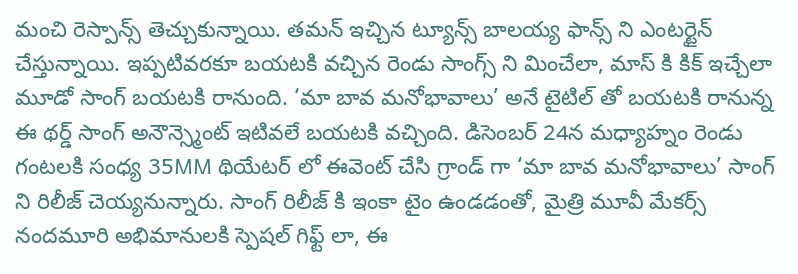మంచి రెస్పాన్స్ తెచ్చుకున్నాయి. తమన్ ఇచ్చిన ట్యూన్స్ బాలయ్య ఫాన్స్ ని ఎంటర్టైన్ చేస్తున్నాయి. ఇప్పటివరకూ బయటకి వచ్చిన రెండు సాంగ్స్ ని మించేలా, మాస్ కి కిక్ ఇచ్చేలా మూడో సాంగ్ బయటకి రానుంది. ‘మా బావ మనోభావాలు’ అనే టైటిల్ తో బయటకి రానున్న ఈ థర్డ్ సాంగ్ అనౌన్స్మెంట్ ఇటివలే బయటకి వచ్చింది. డిసెంబర్ 24న మధ్యాహ్నం రెండు గంటలకి సంధ్య 35MM థియేటర్ లో ఈవెంట్ చేసి గ్రాండ్ గా ‘మా బావ మనోభావాలు’ సాంగ్ ని రిలీజ్ చెయ్యనున్నారు. సాంగ్ రిలీజ్ కి ఇంకా టైం ఉండడంతో, మైత్రి మూవీ మేకర్స్ నందమూరి అభిమానులకి స్పెషల్ గిఫ్ట్ లా, ఈ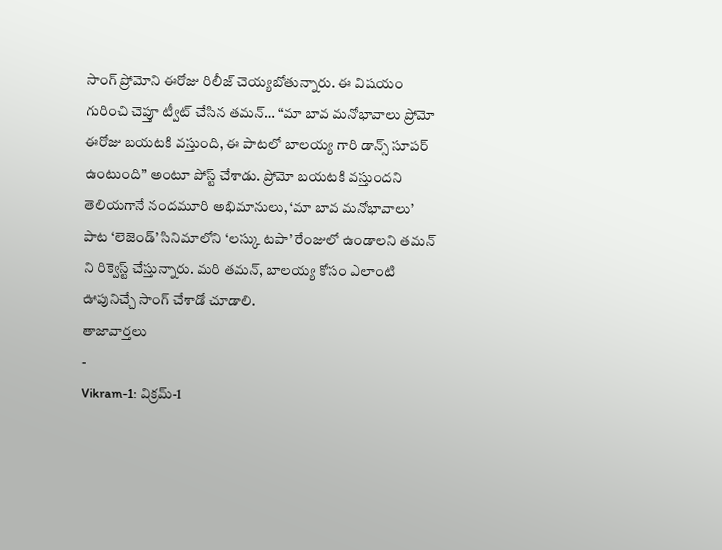సాంగ్ ప్రోమోని ఈరోజు రిలీజ్ చెయ్యబోతున్నారు. ఈ విషయం గురించి చెప్తూ ట్వీట్ చేసిన తమన్… “మా బావ మనోభావాలు ప్రోమో ఈరోజు బయటకి వస్తుంది, ఈ పాటలో బాలయ్య గారి డాన్స్ సూపర్ ఉంటుంది” అంటూ పోస్ట్ చేశాడు. ప్రోమో బయటకి వస్తుందని తెలియగానే నందమూరి అభిమానులు, ‘మా బావ మనోభావాలు’ పాట ‘లెజెండ్’ సినిమాలోని ‘లస్కు టపా’ రేంజులో ఉండాలని తమన్ ని రిక్వెస్ట్ చేస్తున్నారు. మరి తమన్, బాలయ్య కోసం ఎలాంటి ఊపునిచ్చే సాంగ్ చేశాడో చూడాలి.
తాజావార్తలు
-
Vikram-1: విక్రమ్-1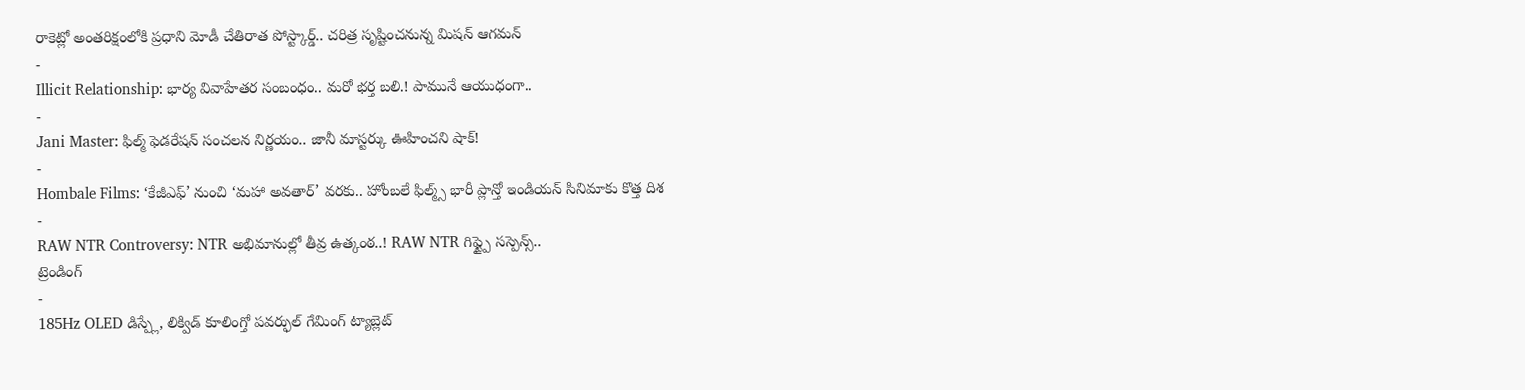రాకెట్లో అంతరిక్షంలోకి ప్రధాని మోడీ చేతిరాత పోస్ట్కార్డ్.. చరిత్ర సృష్టించనున్న మిషన్ ఆగమన్
-
Illicit Relationship: భార్య వివాహేతర సంబంధం.. మరో భర్త బలి.! పామునే ఆయుధంగా..
-
Jani Master: ఫిల్మ్ ఫెడరేషన్ సంచలన నిర్ణయం.. జానీ మాస్టర్కు ఊహించని షాక్!
-
Hombale Films: ‘కేజీఎఫ్’ నుంచి ‘మహా అవతార్’ వరకు.. హోంబలే ఫిల్మ్స్ భారీ ప్లాన్తో ఇండియన్ సినిమాకు కొత్త దిశ
-
RAW NTR Controversy: NTR అభిమానుల్లో తీవ్ర ఉత్కంఠ..! RAW NTR గిఫ్ట్పై సస్పెన్స్..
ట్రెండింగ్
-
185Hz OLED డిస్ప్లే, లిక్విడ్ కూలింగ్తో పవర్ఫుల్ గేమింగ్ ట్యాబ్లెట్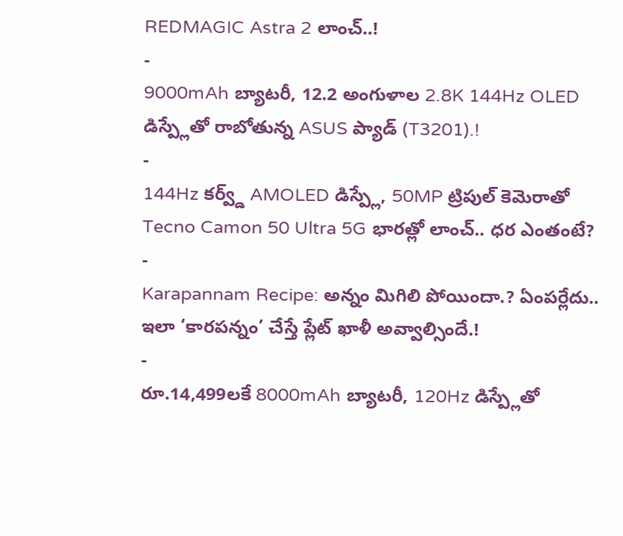REDMAGIC Astra 2 లాంచ్..!
-
9000mAh బ్యాటరీ, 12.2 అంగుళాల 2.8K 144Hz OLED డిస్ప్లేతో రాబోతున్న ASUS ప్యాడ్ (T3201).!
-
144Hz కర్వ్డ్ AMOLED డిస్ప్లే, 50MP ట్రిపుల్ కెమెరాతో Tecno Camon 50 Ultra 5G భారత్లో లాంచ్.. ధర ఎంతంటే?
-
Karapannam Recipe: అన్నం మిగిలి పోయిందా.? ఏంపర్లేదు.. ఇలా ‘కారపన్నం’ చేస్తే ప్లేట్ ఖాళీ అవ్వాల్సిందే.!
-
రూ.14,499లకే 8000mAh బ్యాటరీ, 120Hz డిస్ప్లేతో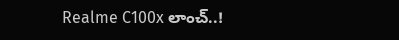Realme C100x లాంచ్..!